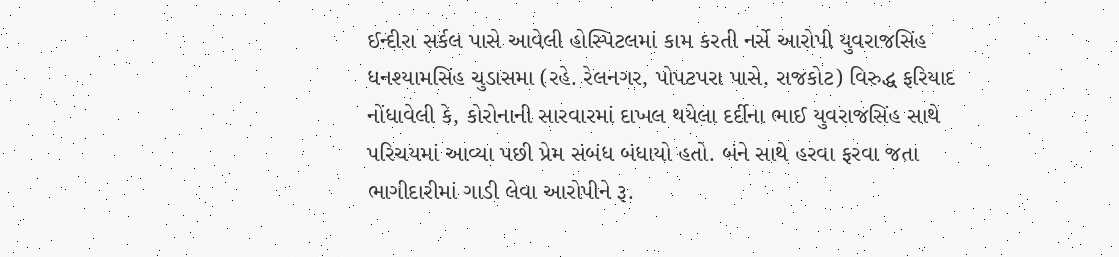ઈન્દીરા સર્કલ પાસે આવેલી હોસ્પિટલમાં કામ કરતી નર્સે આરોપી યુવરાજસિંહ ધનશ્યામસિંહ ચુડાસમા (રહે. રેલનગર, પોપટપરા પાસે, રાજકોટ) વિરુદ્ધ ફરિયાદ નોંધાવેલી કે, કોરોનાની સારવારમાં દાખલ થયેલા દર્દીના ભાઈ યુવરાજસિંહ સાથે પરિચયમાં આવ્યા પછી પ્રેમ સંબંધ બંધાયો હતો. બંને સાથે હરવા ફરવા જતા ભાગીદારીમાં ગાડી લેવા આરોપીને રૂ.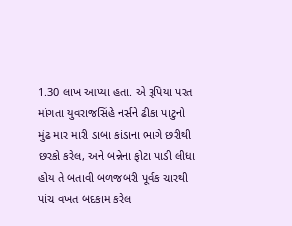1.30 લાખ આપ્યા હતા. એ રૂપિયા પરત માંગતા યુવરાજસિંહે નર્સને ઢીકા પાટુનો મુંઢ માર મારી ડાબા કાંડાના ભાગે છરીથી છરકો કરેલ, અને બન્નેના ફોટા પાડી લીધા હોય તે બતાવી બળજબરી પૂર્વક ચારથી પાંચ વખત બદકામ કરેલ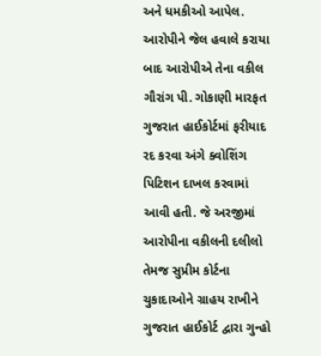અને ધમકીઓ આપેલ. આરોપીને જેલ હવાલે કરાયા બાદ આરોપીએ તેના વકીલ ગૌરાંગ પી. ગોકાણી મારફત ગુજરાત હાઈકોર્ટમાં ફરીયાદ રદ કરવા અંગે ક્વોશિંગ પિટિશન દાખલ કરવામાં આવી હતી. જે અરજીમાં આરોપીના વકીલની દલીલો તેમજ સુપ્રીમ કોર્ટના ચુકાદાઓને ગ્રાહય રાખીને ગુજરાત હાઈકોર્ટ દ્વારા ગુન્હો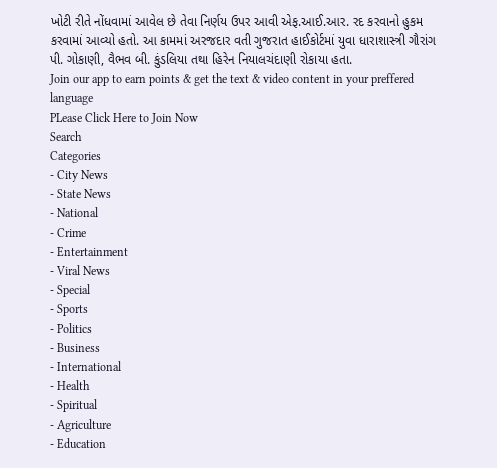ખોટી રીતે નોંધવામાં આવેલ છે તેવા નિર્ણય ઉપર આવી એફ.આઈ.આર. રદ કરવાનો હુકમ કરવામાં આવ્યો હતો. આ કામમાં અરજદાર વતી ગુજરાત હાઈકોર્ટમાં યુવા ધારાશાસ્ત્રી ગૌરાંગ પી. ગોકાણી, વૈભવ બી. કુંડલિયા તથા હિરેન નિયાલચંદાણી રોકાયા હતા.
Join our app to earn points & get the text & video content in your preffered language
PLease Click Here to Join Now
Search
Categories
- City News
- State News
- National
- Crime
- Entertainment
- Viral News
- Special
- Sports
- Politics
- Business
- International
- Health
- Spiritual
- Agriculture
- Education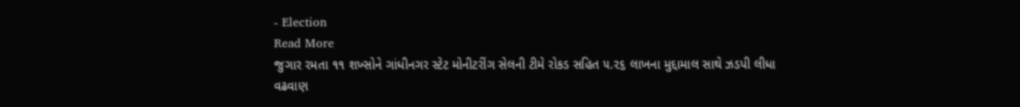- Election
Read More
જુગાર રમતા ૧૧ શખ્સોને ગાંધીનગર સ્ટેટ મોનીટરીંગ સેલની ટીમે રોકડ સહિત ૫.૨૬ લાખના મુદ્દામાલ સાથે ઝડપી લીધા
વઢવાણ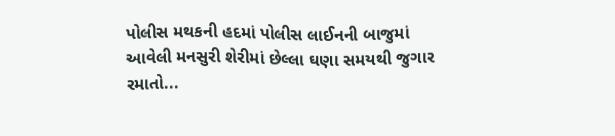પોલીસ મથકની હદમાં પોલીસ લાઈનની બાજુમાં આવેલી મનસુરી શેરીમાં છેલ્લા ઘણા સમયથી જુગાર રમાતો...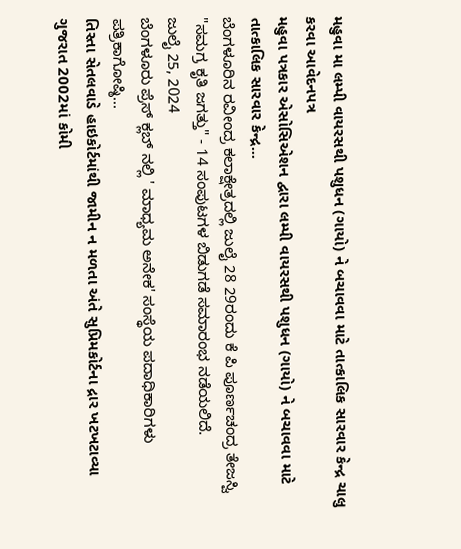મહુવા મા લમ્પી વાયરસથી પશુધન (ગાયો) ને બચાવવા માટે તાત્કાલિક સારવાર કેન્દ્ર ચાલુ કરવા આવેદનપત્ર
મહુવા પત્રકાર એસોસિએશન દ્વારા લમ્પી વાયરસથી પશુધન (ગાયો) ને બચાવવા માટે તાત્કાલિક સારવાર કેન્દ્ર...
ಬೆಂಗಳೂರಿನ ರವೀಂದ್ರ ಕಲಾಕ್ಷೇತ್ರದಲ್ಲಿ ಜುಲೈ 28 29ರಂದು ಕೆ ಪಿ ಪೂರ್ಣಚಂದ್ರ ತೇಜಸ್ವಿ "ಸಮಗ್ರ ಕೃತಿ ಜಗತ್ತು" - 14 ಸಂಪುಟಗಳ ಬಿಡುಗಡೆ ಸಮಾರಂಭ ನಡೆಯಲಿದೆ.
ಜುಲೈ 25, 2024
ಬೆಂಗಳೂರು ಪ್ರೆಸ್ ಕ್ಲಬ್ ನಲ್ಲಿ ' ಮಾಧ್ಯಮ ಅನೇಕ' ಸಂಸ್ಥೆಯ ಪದಾಧಿಕಾರಿಗಳು ಪತ್ರಿಕಾಗೋಷ್ಠಿ...
તિસ્તા સેતલવાડે હાઇકોર્ટમાંથી જામીન ન મળતા અંતે સુપ્રિમકોર્ટના દ્રાર ખટખટાવ્યા
ગુજરાત 2002માં કોમી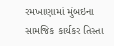રમખાણામાં મુંબઇના સામજિક કાર્યકર તિસ્તા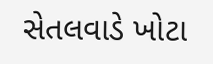સેતલવાડે ખોટા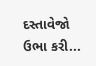દસ્તાવેજો ઉભા કરી...